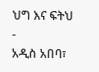ህግ እና ፍትህ
-
አዲስ አበባ፣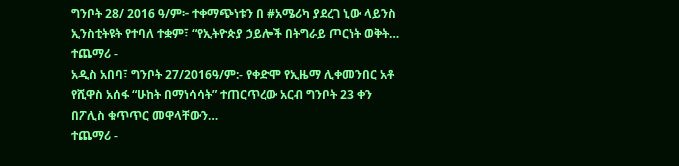ግንቦት 28/ 2016 ዓ/ም፦ ተቀማጭነቱን በ #አሜሪካ ያደረገ ኒው ላይንስ ኢንስቲትዩት የተባለ ተቋም፣ “የኢትዮጵያ ኃይሎች በትግራይ ጦርነት ወቅት…
ተጨማሪ -
አዲስ አበባ፣ ግንቦት 27/2016ዓ/ም:- የቀድሞ የኢዜማ ሊቀመንበር አቶ የሺዋስ አሰፋ “ሁከት በማነሳሳት” ተጠርጥረው አርብ ግንቦት 23 ቀን በፖሊስ ቁጥጥር መዋላቸውን…
ተጨማሪ -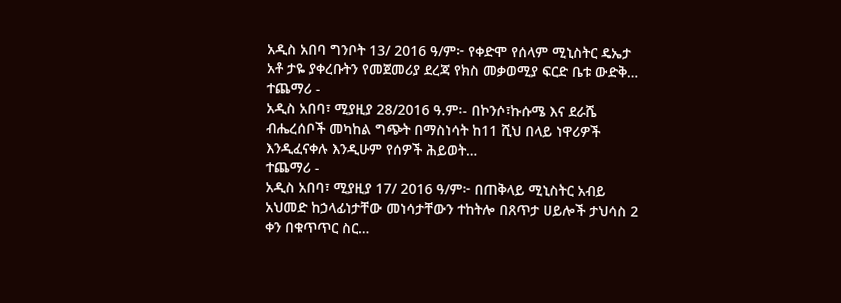አዲስ አበባ ግንቦት 13/ 2016 ዓ/ም፦ የቀድሞ የሰላም ሚኒስትር ዴኤታ አቶ ታዬ ያቀረቡትን የመጀመሪያ ደረጃ የክስ መቃወሚያ ፍርድ ቤቱ ውድቅ…
ተጨማሪ -
አዲስ አበባ፣ ሚያዚያ 28/2016 ዓ.ም፡- በኮንሶ፣ኩሱሜ እና ደራሼ ብሔረሰቦች መካከል ግጭት በማስነሳት ከ11 ሺህ በላይ ነዋሪዎች እንዲፈናቀሉ እንዲሁም የሰዎች ሕይወት…
ተጨማሪ -
አዲስ አበባ፣ ሚያዚያ 17/ 2016 ዓ/ም፦ በጠቅላይ ሚኒስትር አብይ አህመድ ከኃላፊነታቸው መነሳታቸውን ተከትሎ በጸጥታ ሀይሎች ታህሳስ 2 ቀን በቁጥጥር ስር…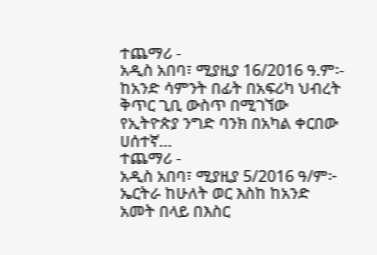ተጨማሪ -
አዲስ አበባ፣ ሚያዚያ 16/2016 ዓ.ም፡- ከአንድ ሳምንት በፊት በአፍሪካ ህብረት ቅጥር ጊቢ ውስጥ በሚገኘው የኢትዮጵያ ንግድ ባንክ በአካል ቀርበው ሀሰተኛ…
ተጨማሪ -
አዲስ አበባ፣ ሚያዚያ 5/2016 ዓ/ም፦ ኤርትራ ከሁለት ወር እስከ ከአንድ አመት በላይ በእስር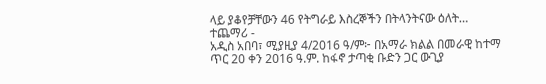ላይ ያቆየቻቸውን 46 የትግራይ እስረኞችን በትላንትናው ዕለት…
ተጨማሪ -
አዲስ አበባ፣ ሚያዚያ 4/2016 ዓ/ም፦ በአማራ ክልል በመራዊ ከተማ ጥር 20 ቀን 2016 ዓ.ም. ከፋኖ ታጣቂ ቡድን ጋር ውጊያ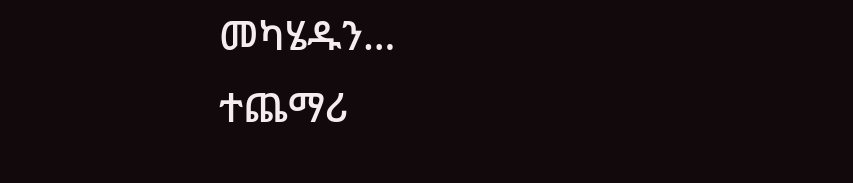መካሄዱን…
ተጨማሪ